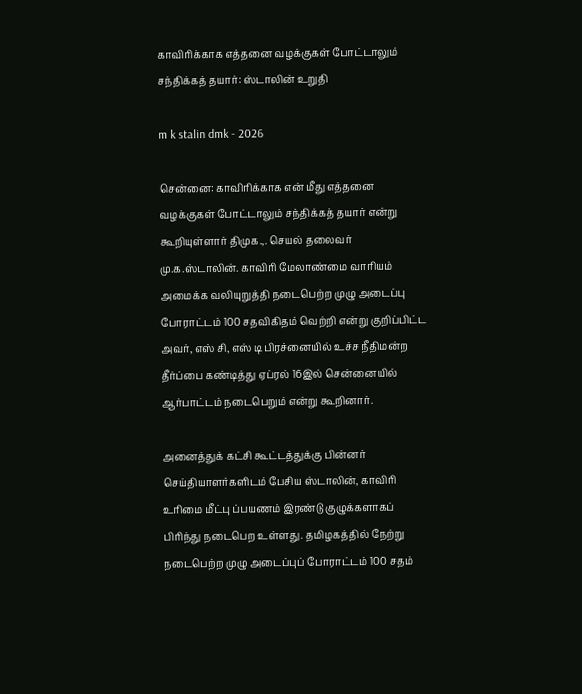காவிரிக்காக எத்தனை வழக்குகள் போட்டாலும் சந்திக்கத் தயார்: ஸ்டாலின் உறுதி

m k stalin dmk - 2026

சென்னை: காவிரிக்காக என் மீது எத்தனை வழக்குகள் போட்டாலும் சந்திக்கத் தயார் என்று கூறியுள்ளார் திமுக.,. செயல் தலைவர் மு.க.ஸ்டாலின். காவிரி மேலாண்மை வாரியம் அமைக்க வலியுறுத்தி நடைபெற்ற முழு அடைப்பு போராட்டம் 100 சதவிகிதம் வெற்றி என்று குறிப்பிட்ட அவர், எஸ் சி, எஸ் டி பிரச்னையில் உச்ச நீதிமன்ற தீர்ப்பை கண்டித்து ஏப்ரல் 16இல் சென்னையில் ஆர்பாட்டம் நடைபெறும் என்று கூறினார்.

அனைத்துக் கட்சி கூட்டத்துக்கு பின்னர் செய்தியாளர்களிடம் பேசிய ஸ்டாலின், காவிரி உரிமை மீட்பு ப்பயணம் இரண்டு குழுக்களாகப் பிரிந்து நடைபெற உள்ளது. தமிழகத்தில் நேற்று நடைபெற்ற முழு அடைப்புப் போராட்டம் 100 சதம்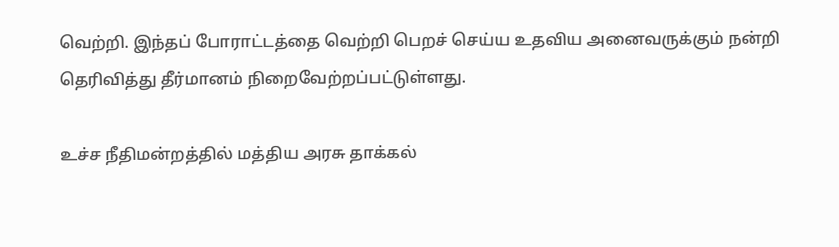வெற்றி. இந்தப் போராட்டத்தை வெற்றி பெறச் செய்ய உதவிய அனைவருக்கும் நன்றி தெரிவித்து தீர்மானம் நிறைவேற்றப்பட்டுள்ளது.

உச்ச நீதிமன்றத்தில் மத்திய அரசு தாக்கல்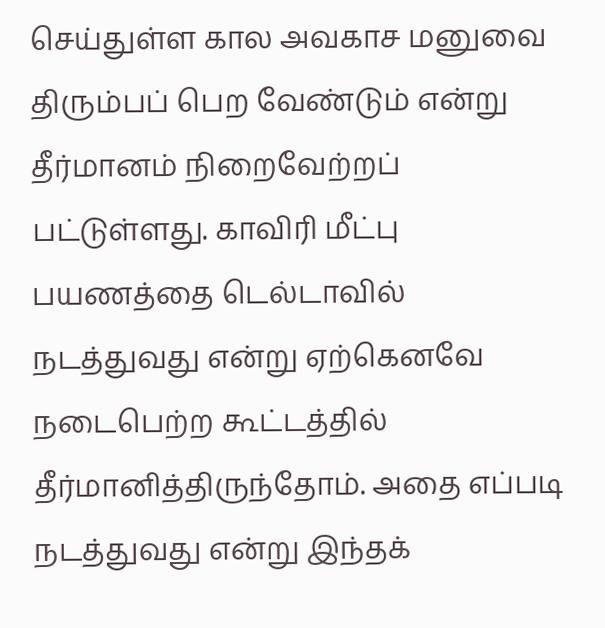செய்துள்ள கால அவகாச மனுவை திரும்பப் பெற வேண்டும் என்று தீர்மானம் நிறைவேற்றப் பட்டுள்ளது. காவிரி மீட்பு பயணத்தை டெல்டாவில் நடத்துவது என்று ஏற்கெனவே நடைபெற்ற கூட்டத்தில் தீர்மானித்திருந்தோம். அதை எப்படி நடத்துவது என்று இந்தக்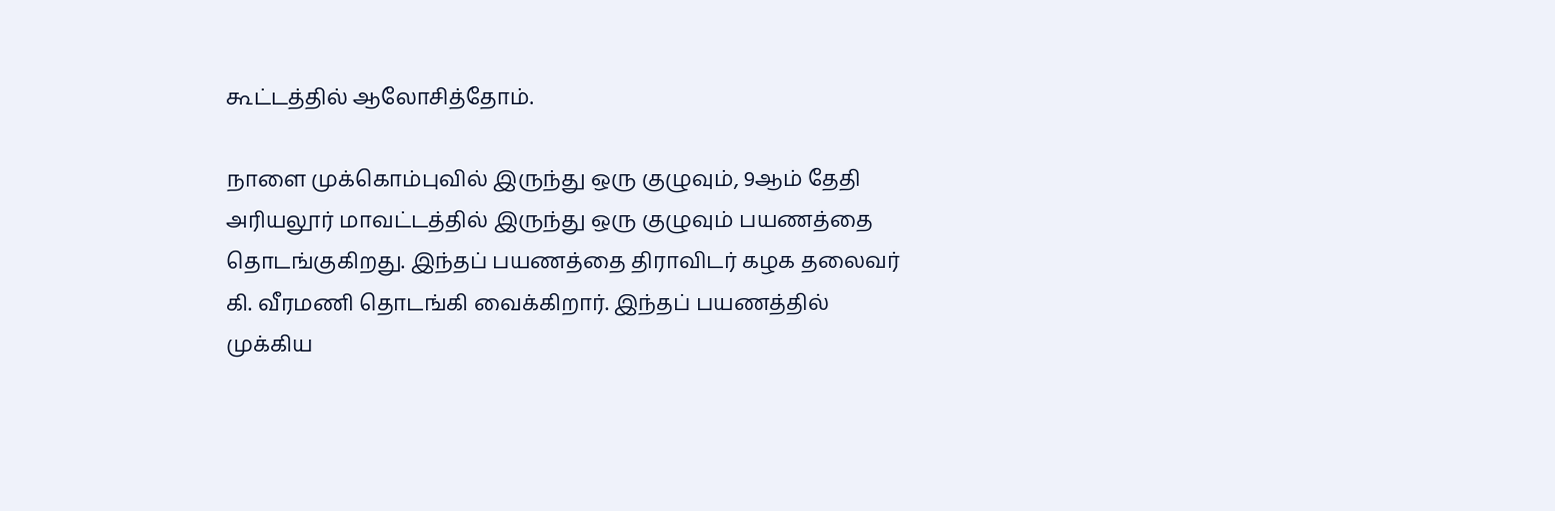கூட்டத்தில் ஆலோசித்தோம்.

நாளை முக்கொம்புவில் இருந்து ஒரு குழுவும், 9ஆம் தேதி அரியலூர் மாவட்டத்தில் இருந்து ஒரு குழுவும் பயணத்தை தொடங்குகிறது. இந்தப் பயணத்தை திராவிடர் கழக தலைவர் கி. வீரமணி தொடங்கி வைக்கிறார். இந்தப் பயணத்தில் முக்கிய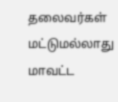தலைவர்கள் மட்டுமல்லாது மாவட்ட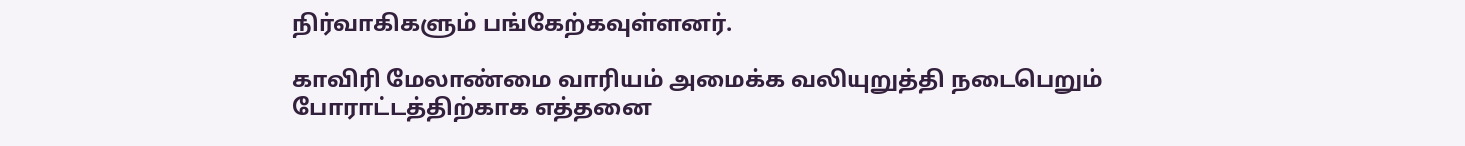நிர்வாகிகளும் பங்கேற்கவுள்ளனர்.

காவிரி மேலாண்மை வாரியம் அமைக்க வலியுறுத்தி நடைபெறும் போராட்டத்திற்காக எத்தனை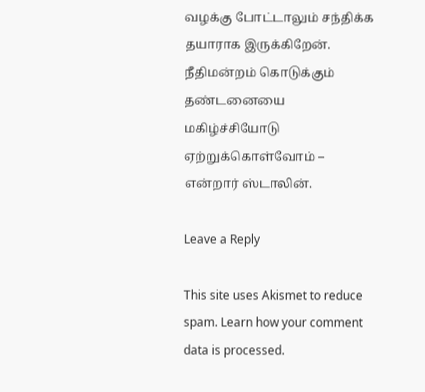வழக்கு போட்டாலும் சந்திக்க தயாராக இருக்கிறேன். நீதிமன்றம் கொடுக்கும் தண்டனையை மகிழ்ச்சியோடு ஏற்றுக்கொள்வோம் – என்றார் ஸ்டாலின்.

Leave a Reply

This site uses Akismet to reduce spam. Learn how your comment data is processed.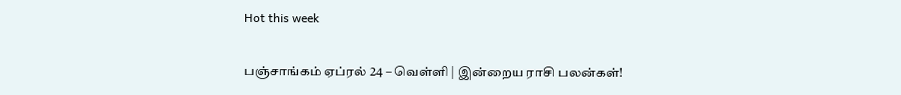Hot this week

பஞ்சாங்கம் ஏப்ரல் 24 – வெள்ளி | இன்றைய ராசி பலன்கள்!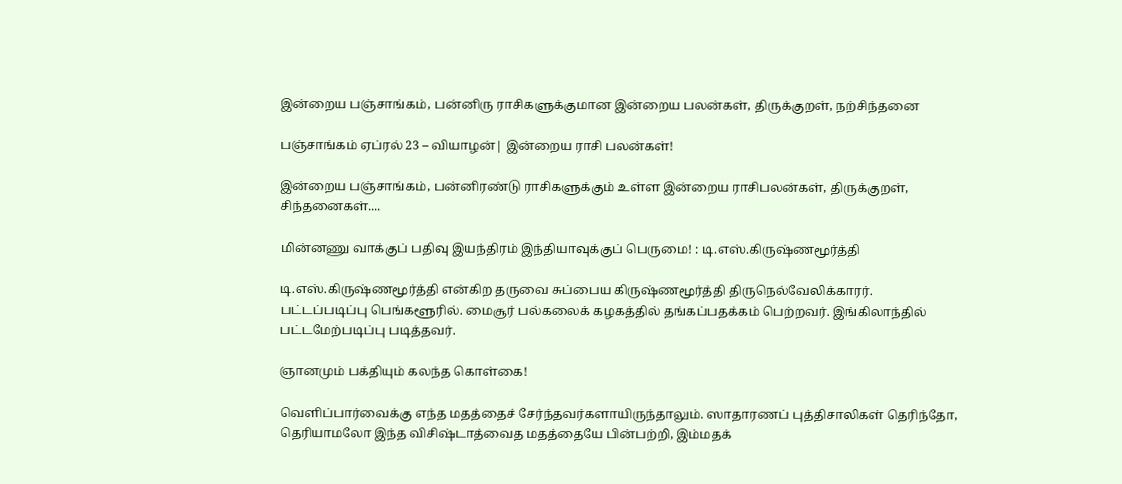இன்றைய பஞ்சாங்கம், பன்னிரு ராசிகளுக்குமான இன்றைய பலன்கள், திருக்குறள், நற்சிந்தனை

பஞ்சாங்கம் ஏப்ரல் 23 – வியாழன்| இன்றைய ராசி பலன்கள்!

இன்றைய பஞ்சாங்கம், பன்னிரண்டு ராசிகளுக்கும் உள்ள இன்றைய ராசிபலன்கள், திருக்குறள், சிந்தனைகள்....

மின்னணு வாக்குப் பதிவு இயந்திரம் இந்தியாவுக்குப் பெருமை! : டி.எஸ்.கிருஷ்ணமூர்த்தி

டி.எஸ்.கிருஷ்ணமூர்த்தி என்கிற தருவை சுப்பைய கிருஷ்ணமூர்த்தி திருநெல்வேலிக்காரர். பட்டப்படிப்பு பெங்களூரில். மைசூர் பல்கலைக் கழகத்தில் தங்கப்பதக்கம் பெற்றவர். இங்கிலாந்தில் பட்டமேற்படிப்பு படித்தவர்.

ஞானமும் பக்தியும் கலந்த கொள்கை!

வெளிப்பார்வைக்கு எந்த மதத்தைச் சேர்ந்தவர்களாயிருந்தாலும். ஸாதாரணப் புத்திசாலிகள் தெரிந்தோ, தெரியாமலோ இந்த விசிஷ்டாத்வைத மதத்தையே பின்பற்றி, இம்மதக்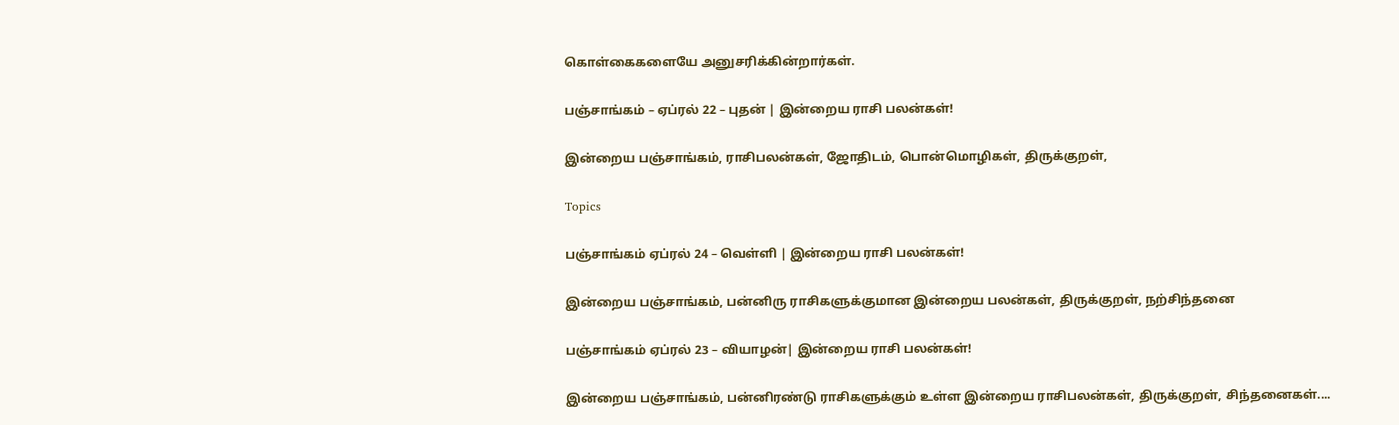கொள்கைகளையே அனுசரிக்கின்றார்கள்.

பஞ்சாங்கம் – ஏப்ரல் 22 – புதன் | இன்றைய ராசி பலன்கள்!

இன்றைய பஞ்சாங்கம், ராசிபலன்கள், ஜோதிடம், பொன்மொழிகள், திருக்குறள்,

Topics

பஞ்சாங்கம் ஏப்ரல் 24 – வெள்ளி | இன்றைய ராசி பலன்கள்!

இன்றைய பஞ்சாங்கம், பன்னிரு ராசிகளுக்குமான இன்றைய பலன்கள், திருக்குறள், நற்சிந்தனை

பஞ்சாங்கம் ஏப்ரல் 23 – வியாழன்| இன்றைய ராசி பலன்கள்!

இன்றைய பஞ்சாங்கம், பன்னிரண்டு ராசிகளுக்கும் உள்ள இன்றைய ராசிபலன்கள், திருக்குறள், சிந்தனைகள்....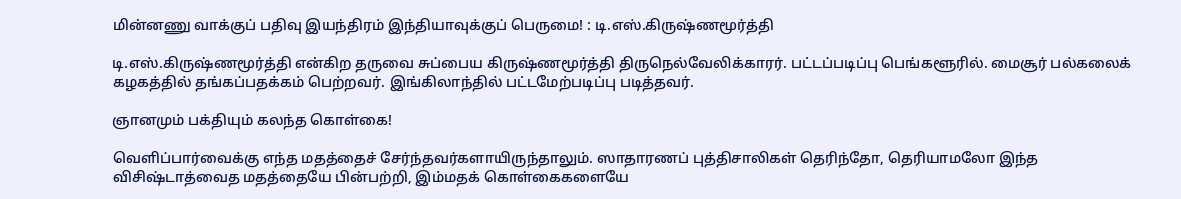மின்னணு வாக்குப் பதிவு இயந்திரம் இந்தியாவுக்குப் பெருமை! : டி.எஸ்.கிருஷ்ணமூர்த்தி

டி.எஸ்.கிருஷ்ணமூர்த்தி என்கிற தருவை சுப்பைய கிருஷ்ணமூர்த்தி திருநெல்வேலிக்காரர். பட்டப்படிப்பு பெங்களூரில். மைசூர் பல்கலைக் கழகத்தில் தங்கப்பதக்கம் பெற்றவர். இங்கிலாந்தில் பட்டமேற்படிப்பு படித்தவர்.

ஞானமும் பக்தியும் கலந்த கொள்கை!

வெளிப்பார்வைக்கு எந்த மதத்தைச் சேர்ந்தவர்களாயிருந்தாலும். ஸாதாரணப் புத்திசாலிகள் தெரிந்தோ, தெரியாமலோ இந்த விசிஷ்டாத்வைத மதத்தையே பின்பற்றி, இம்மதக் கொள்கைகளையே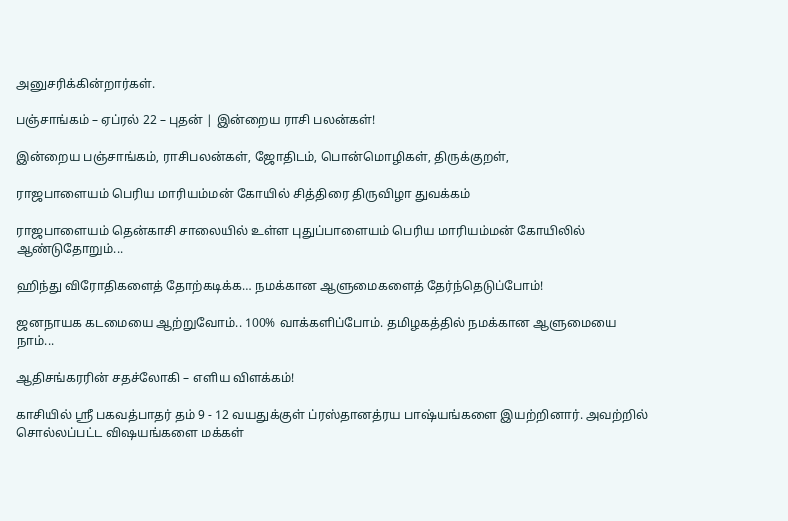அனுசரிக்கின்றார்கள்.

பஞ்சாங்கம் – ஏப்ரல் 22 – புதன் | இன்றைய ராசி பலன்கள்!

இன்றைய பஞ்சாங்கம், ராசிபலன்கள், ஜோதிடம், பொன்மொழிகள், திருக்குறள்,

ராஜபாளையம் பெரிய மாரியம்மன் கோயில் சித்திரை திருவிழா துவக்கம்

ராஜபாளையம் தென்காசி சாலையில் உள்ள புதுப்பாளையம் பெரிய மாரியம்மன் கோயிலில் ஆண்டுதோறும்...

ஹிந்து விரோதிகளைத் தோற்கடிக்க… நமக்கான ஆளுமைகளைத் தேர்ந்தெடுப்போம்!

ஜனநாயக கடமையை ஆற்றுவோம்.. 100% வாக்களிப்போம். தமிழகத்தில் நமக்கான ஆளுமையை நாம்...

ஆதிசங்கரரின் சதச்லோகி – எளிய விளக்கம்!

காசியில் ஸ்ரீ பகவத்பாதர் தம் 9 - 12 வயதுக்குள் ப்ரஸ்தானத்ரய பாஷ்யங்களை இயற்றினார். அவற்றில் சொல்லப்பட்ட விஷயங்களை மக்கள்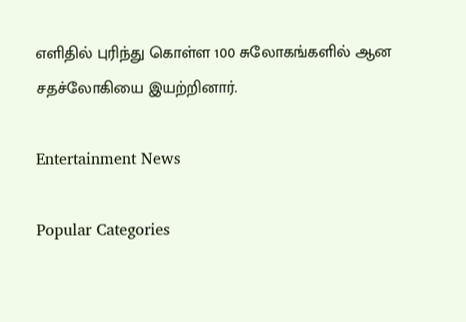எளிதில் புரிந்து கொள்ள 100 சுலோகங்களில் ஆன சதச்லோகியை இயற்றினார்.

Entertainment News

Popular Categories